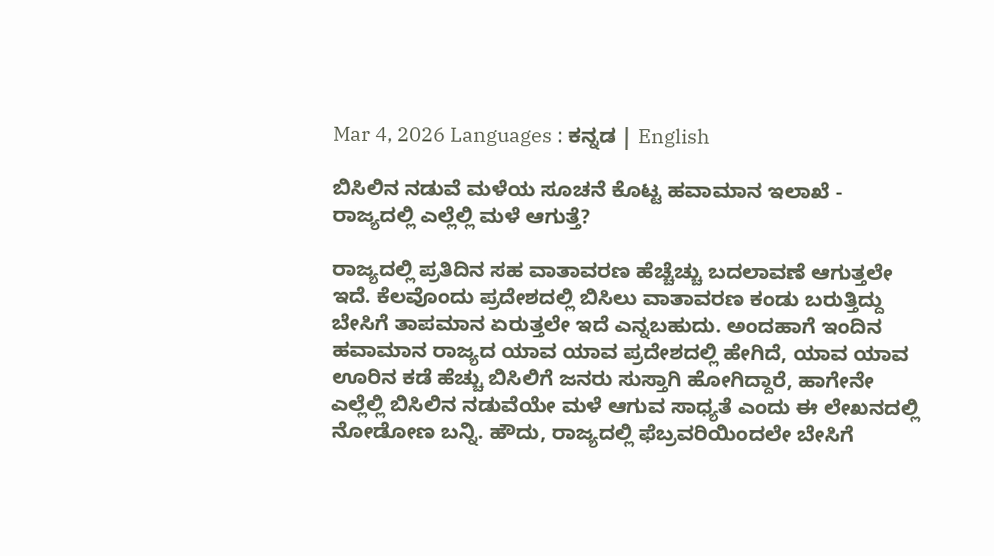Mar 4, 2026 Languages : ಕನ್ನಡ | English

ಬಿಸಿಲಿನ ನಡುವೆ ಮಳೆಯ ಸೂಚನೆ ಕೊಟ್ಟ ಹವಾಮಾನ ಇಲಾಖೆ - ರಾಜ್ಯದಲ್ಲಿ ಎಲ್ಲೆಲ್ಲಿ ಮಳೆ ಆಗುತ್ತೆ?

ರಾಜ್ಯದಲ್ಲಿ ಪ್ರತಿದಿನ ಸಹ ವಾತಾವರಣ ಹೆಚ್ಚೆಚ್ಚು ಬದಲಾವಣೆ ಆಗುತ್ತಲೇ ಇದೆ. ಕೆಲವೊಂದು ಪ್ರದೇಶದಲ್ಲಿ ಬಿಸಿಲು ವಾತಾವರಣ ಕಂಡು ಬರುತ್ತಿದ್ದು ಬೇಸಿಗೆ ತಾಪಮಾನ ಏರುತ್ತಲೇ ಇದೆ ಎನ್ನಬಹುದು. ಅಂದಹಾಗೆ ಇಂದಿನ ಹವಾಮಾನ ರಾಜ್ಯದ ಯಾವ ಯಾವ ಪ್ರದೇಶದಲ್ಲಿ ಹೇಗಿದೆ, ಯಾವ ಯಾವ ಊರಿನ ಕಡೆ ಹೆಚ್ಚು ಬಿಸಿಲಿಗೆ ಜನರು ಸುಸ್ತಾಗಿ ಹೋಗಿದ್ದಾರೆ, ಹಾಗೇನೇ ಎಲ್ಲೆಲ್ಲಿ ಬಿಸಿಲಿನ ನಡುವೆಯೇ ಮಳೆ ಆಗುವ ಸಾಧ್ಯತೆ ಎಂದು ಈ ಲೇಖನದಲ್ಲಿ ನೋಡೋಣ ಬನ್ನಿ. ಹೌದು, ರಾಜ್ಯದಲ್ಲಿ ಫೆಬ್ರವರಿಯಿಂದಲೇ ಬೇಸಿಗೆ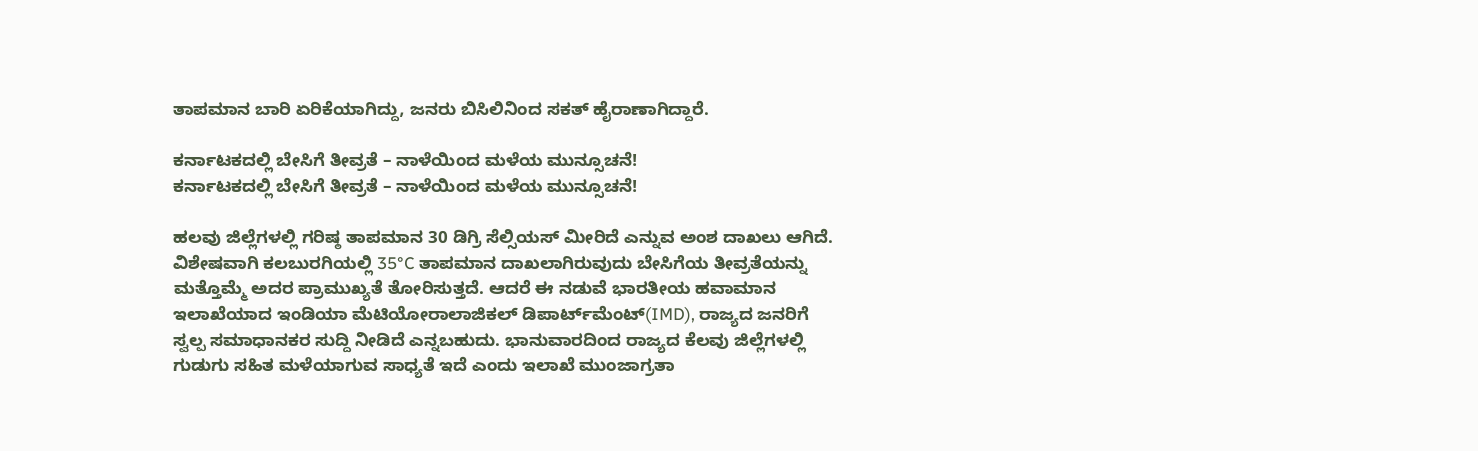ತಾಪಮಾನ ಬಾರಿ ಏರಿಕೆಯಾಗಿದ್ದು, ಜನರು ಬಿಸಿಲಿನಿಂದ ಸಕತ್ ಹೈರಾಣಾಗಿದ್ದಾರೆ.

ಕರ್ನಾಟಕದಲ್ಲಿ ಬೇಸಿಗೆ ತೀವ್ರತೆ – ನಾಳೆಯಿಂದ ಮಳೆಯ ಮುನ್ಸೂಚನೆ!
ಕರ್ನಾಟಕದಲ್ಲಿ ಬೇಸಿಗೆ ತೀವ್ರತೆ – ನಾಳೆಯಿಂದ ಮಳೆಯ ಮುನ್ಸೂಚನೆ!

ಹಲವು ಜಿಲ್ಲೆಗಳಲ್ಲಿ ಗರಿಷ್ಠ ತಾಪಮಾನ 30 ಡಿಗ್ರಿ ಸೆಲ್ಸಿಯಸ್ ಮೀರಿದೆ ಎನ್ನುವ ಅಂಶ ದಾಖಲು ಆಗಿದೆ. ವಿಶೇಷವಾಗಿ ಕಲಬುರಗಿಯಲ್ಲಿ 35°C ತಾಪಮಾನ ದಾಖಲಾಗಿರುವುದು ಬೇಸಿಗೆಯ ತೀವ್ರತೆಯನ್ನು ಮತ್ತೊಮ್ಮೆ ಅದರ ಪ್ರಾಮುಖ್ಯತೆ ತೋರಿಸುತ್ತದೆ. ಆದರೆ ಈ ನಡುವೆ ಭಾರತೀಯ ಹವಾಮಾನ ಇಲಾಖೆಯಾದ ಇಂಡಿಯಾ ಮೆಟಿಯೋರಾಲಾಜಿಕಲ್ ಡಿಪಾರ್ಟ್‌ಮೆಂಟ್(IMD), ರಾಜ್ಯದ ಜನರಿಗೆ ಸ್ವಲ್ಪ ಸಮಾಧಾನಕರ ಸುದ್ದಿ ನೀಡಿದೆ ಎನ್ನಬಹುದು. ಭಾನುವಾರದಿಂದ ರಾಜ್ಯದ ಕೆಲವು ಜಿಲ್ಲೆಗಳಲ್ಲಿ ಗುಡುಗು ಸಹಿತ ಮಳೆಯಾಗುವ ಸಾಧ್ಯತೆ ಇದೆ ಎಂದು ಇಲಾಖೆ ಮುಂಜಾಗ್ರತಾ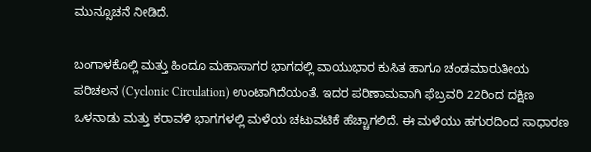ಮುನ್ಸೂಚನೆ ನೀಡಿದೆ.

ಬಂಗಾಳಕೊಲ್ಲಿ ಮತ್ತು ಹಿಂದೂ ಮಹಾಸಾಗರ ಭಾಗದಲ್ಲಿ ವಾಯುಭಾರ ಕುಸಿತ ಹಾಗೂ ಚಂಡಮಾರುತೀಯ ಪರಿಚಲನ (Cyclonic Circulation) ಉಂಟಾಗಿದೆಯಂತೆ. ಇದರ ಪರಿಣಾಮವಾಗಿ ಫೆಬ್ರವರಿ 22ರಿಂದ ದಕ್ಷಿಣ ಒಳನಾಡು ಮತ್ತು ಕರಾವಳಿ ಭಾಗಗಳಲ್ಲಿ ಮಳೆಯ ಚಟುವಟಿಕೆ ಹೆಚ್ಚಾಗಲಿದೆ. ಈ ಮಳೆಯು ಹಗುರದಿಂದ ಸಾಧಾರಣ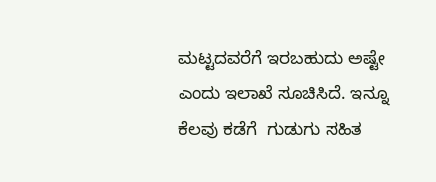ಮಟ್ಟದವರೆಗೆ ಇರಬಹುದು ಅಷ್ಟೇ ಎಂದು ಇಲಾಖೆ ಸೂಚಿಸಿದೆ. ಇನ್ನೂ ಕೆಲವು ಕಡೆಗೆ  ಗುಡುಗು ಸಹಿತ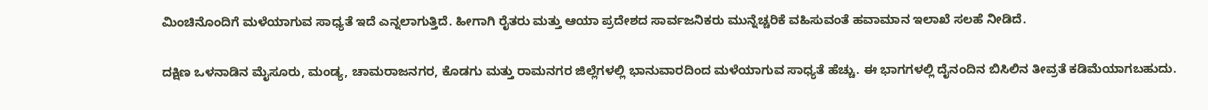ಮಿಂಚಿನೊಂದಿಗೆ ಮಳೆಯಾಗುವ ಸಾಧ್ಯತೆ ಇದೆ ಎನ್ನಲಾಗುತ್ತಿದೆ. ಹೀಗಾಗಿ ರೈತರು ಮತ್ತು ಆಯಾ ಪ್ರದೇಶದ ಸಾರ್ವಜನಿಕರು ಮುನ್ನೆಚ್ಚರಿಕೆ ವಹಿಸುವಂತೆ ಹವಾಮಾನ ಇಲಾಖೆ ಸಲಹೆ ನೀಡಿದೆ.

ದಕ್ಷಿಣ ಒಳನಾಡಿನ ಮೈಸೂರು, ಮಂಡ್ಯ, ಚಾಮರಾಜನಗರ, ಕೊಡಗು ಮತ್ತು ರಾಮನಗರ ಜಿಲ್ಲೆಗಳಲ್ಲಿ ಭಾನುವಾರದಿಂದ ಮಳೆಯಾಗುವ ಸಾಧ್ಯತೆ ಹೆಚ್ಚು. ಈ ಭಾಗಗಳಲ್ಲಿ ದೈನಂದಿನ ಬಿಸಿಲಿನ ತೀವ್ರತೆ ಕಡಿಮೆಯಾಗಬಹುದು.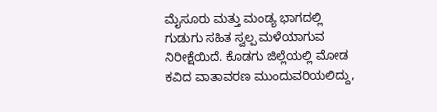ಮೈಸೂರು ಮತ್ತು ಮಂಡ್ಯ ಭಾಗದಲ್ಲಿ ಗುಡುಗು ಸಹಿತ ಸ್ವಲ್ಪ ಮಳೆಯಾಗುವ ನಿರೀಕ್ಷೆಯಿದೆ. ಕೊಡಗು ಜಿಲ್ಲೆಯಲ್ಲಿ ಮೋಡ ಕವಿದ ವಾತಾವರಣ ಮುಂದುವರಿಯಲಿದ್ದು,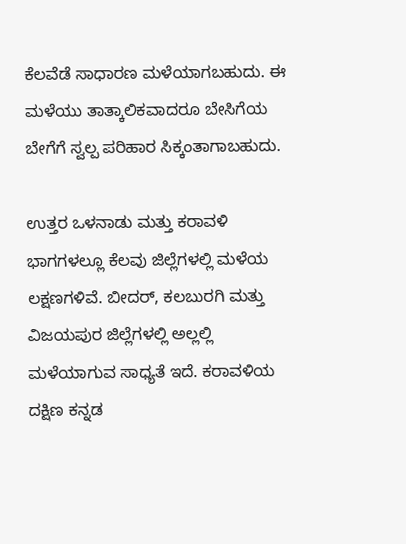ಕೆಲವೆಡೆ ಸಾಧಾರಣ ಮಳೆಯಾಗಬಹುದು. ಈ ಮಳೆಯು ತಾತ್ಕಾಲಿಕವಾದರೂ ಬೇಸಿಗೆಯ ಬೇಗೆಗೆ ಸ್ವಲ್ಪ ಪರಿಹಾರ ಸಿಕ್ಕಂತಾಗಾಬಹುದು.

ಉತ್ತರ ಒಳನಾಡು ಮತ್ತು ಕರಾವಳಿ ಭಾಗಗಳಲ್ಲೂ ಕೆಲವು ಜಿಲ್ಲೆಗಳಲ್ಲಿ ಮಳೆಯ ಲಕ್ಷಣಗಳಿವೆ. ಬೀದರ್, ಕಲಬುರಗಿ ಮತ್ತು ವಿಜಯಪುರ ಜಿಲ್ಲೆಗಳಲ್ಲಿ ಅಲ್ಲಲ್ಲಿ ಮಳೆಯಾಗುವ ಸಾಧ್ಯತೆ ಇದೆ. ಕರಾವಳಿಯ ದಕ್ಷಿಣ ಕನ್ನಡ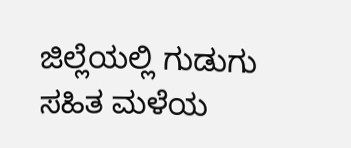ಜಿಲ್ಲೆಯಲ್ಲಿ ಗುಡುಗು ಸಹಿತ ಮಳೆಯ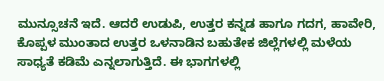ಮುನ್ಸೂಚನೆ ಇದೆ. ಆದರೆ ಉಡುಪಿ, ಉತ್ತರ ಕನ್ನಡ ಹಾಗೂ ಗದಗ, ಹಾವೇರಿ, ಕೊಪ್ಪಳ ಮುಂತಾದ ಉತ್ತರ ಒಳನಾಡಿನ ಬಹುತೇಕ ಜಿಲ್ಲೆಗಳಲ್ಲಿ ಮಳೆಯ ಸಾಧ್ಯತೆ ಕಡಿಮೆ ಎನ್ನಲಾಗುತ್ತಿದೆ. ಈ ಭಾಗಗಳಲ್ಲಿ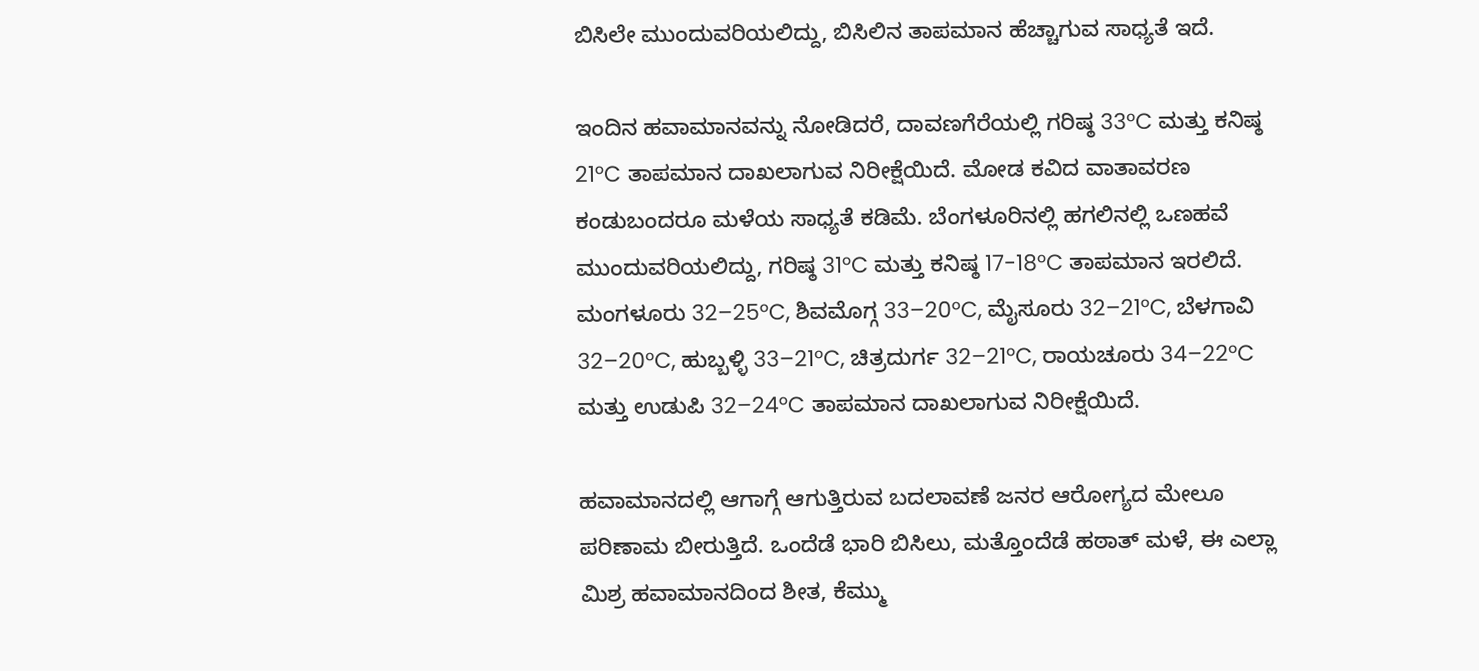ಬಿಸಿಲೇ ಮುಂದುವರಿಯಲಿದ್ದು, ಬಿಸಿಲಿನ ತಾಪಮಾನ ಹೆಚ್ಚಾಗುವ ಸಾಧ್ಯತೆ ಇದೆ.

ಇಂದಿನ ಹವಾಮಾನವನ್ನು ನೋಡಿದರೆ, ದಾವಣಗೆರೆಯಲ್ಲಿ ಗರಿಷ್ಠ 33°C ಮತ್ತು ಕನಿಷ್ಠ 21°C ತಾಪಮಾನ ದಾಖಲಾಗುವ ನಿರೀಕ್ಷೆಯಿದೆ. ಮೋಡ ಕವಿದ ವಾತಾವರಣ ಕಂಡುಬಂದರೂ ಮಳೆಯ ಸಾಧ್ಯತೆ ಕಡಿಮೆ. ಬೆಂಗಳೂರಿನಲ್ಲಿ ಹಗಲಿನಲ್ಲಿ ಒಣಹವೆ ಮುಂದುವರಿಯಲಿದ್ದು, ಗರಿಷ್ಠ 31°C ಮತ್ತು ಕನಿಷ್ಠ 17-18°C ತಾಪಮಾನ ಇರಲಿದೆ. ಮಂಗಳೂರು 32–25°C, ಶಿವಮೊಗ್ಗ 33–20°C, ಮೈಸೂರು 32–21°C, ಬೆಳಗಾವಿ 32–20°C, ಹುಬ್ಬಳ್ಳಿ 33–21°C, ಚಿತ್ರದುರ್ಗ 32–21°C, ರಾಯಚೂರು 34–22°C ಮತ್ತು ಉಡುಪಿ 32–24°C ತಾಪಮಾನ ದಾಖಲಾಗುವ ನಿರೀಕ್ಷೆಯಿದೆ.

ಹವಾಮಾನದಲ್ಲಿ ಆಗಾಗ್ಗೆ ಆಗುತ್ತಿರುವ ಬದಲಾವಣೆ ಜನರ ಆರೋಗ್ಯದ ಮೇಲೂ ಪರಿಣಾಮ ಬೀರುತ್ತಿದೆ. ಒಂದೆಡೆ ಭಾರಿ ಬಿಸಿಲು, ಮತ್ತೊಂದೆಡೆ ಹಠಾತ್ ಮಳೆ, ಈ ಎಲ್ಲಾ ಮಿಶ್ರ ಹವಾಮಾನದಿಂದ ಶೀತ, ಕೆಮ್ಮು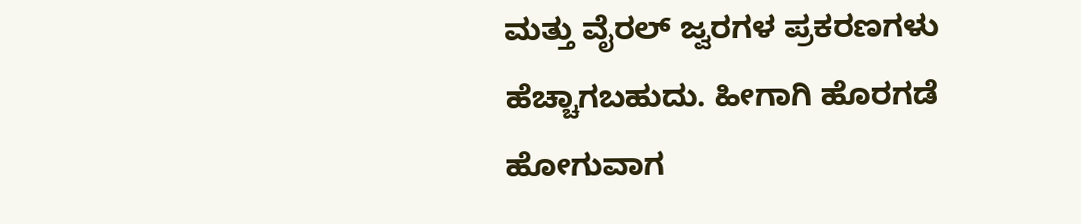ಮತ್ತು ವೈರಲ್ ಜ್ವರಗಳ ಪ್ರಕರಣಗಳು ಹೆಚ್ಚಾಗಬಹುದು. ಹೀಗಾಗಿ ಹೊರಗಡೆ ಹೋಗುವಾಗ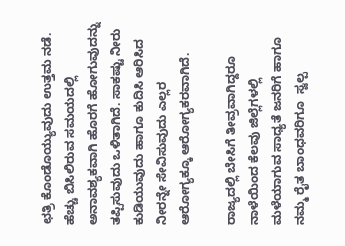ಛತ್ರಿ ಕೊಂಡೊಯ್ಯುವುದು ಉತ್ತಮ ನಡೆ. ಹೆಚ್ಚು ಬಿಸಿಲಿರುವ ಸಮಯದಲ್ಲಿ ಅನಾವಶ್ಯಕವಾಗಿ ಹೊರಗೆ ಹೋಗುವುದನ್ನು ತಪ್ಪಿಸುವುದು ಒಳಿತಾಗಿದೆ. ಸಾಕಷ್ಟು ನೀರು ಕುಡಿಯುವುದು ಹಾಗೂ ಕುದಿಸಿ ಆರಿಸಿದ ನೀರನ್ನೇ ಸೇವಿಸುವುದು ಎಲ್ಲರ ಆರೋಗ್ಯಕ್ಕೂ ಆರೋಗ್ಯಕರವಾಗಿದೆ.

ರಾಜ್ಯದಲ್ಲಿ ಬೇಸಿಗೆ ತೀವ್ರವಾಗಿದ್ದರೂ ನಾಳೆಯಿಂದ ಕೆಲವು ಜಿಲ್ಲೆಗಳಲ್ಲಿ ಮಳೆಯಾಗುವ ಸಾಧ್ಯತೆ ಜನರಿಗೆ ಹಾಗೂ ನಮ್ಮ ರೈತ ಬಾಂಧವರಿಗೂ  ಸ್ವಲ್ಪ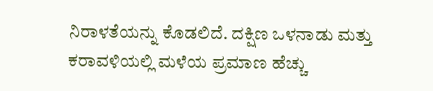ನಿರಾಳತೆಯನ್ನು ಕೊಡಲಿದೆ. ದಕ್ಷಿಣ ಒಳನಾಡು ಮತ್ತು ಕರಾವಳಿಯಲ್ಲಿ ಮಳೆಯ ಪ್ರಮಾಣ ಹೆಚ್ಚು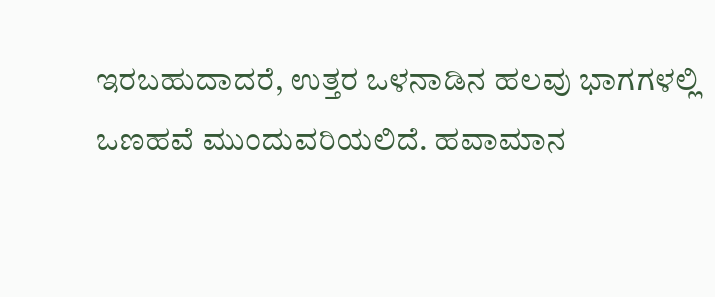ಇರಬಹುದಾದರೆ, ಉತ್ತರ ಒಳನಾಡಿನ ಹಲವು ಭಾಗಗಳಲ್ಲಿ ಒಣಹವೆ ಮುಂದುವರಿಯಲಿದೆ. ಹವಾಮಾನ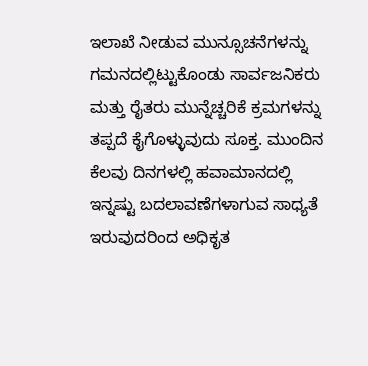ಇಲಾಖೆ ನೀಡುವ ಮುನ್ಸೂಚನೆಗಳನ್ನು ಗಮನದಲ್ಲಿಟ್ಟುಕೊಂಡು ಸಾರ್ವಜನಿಕರು ಮತ್ತು ರೈತರು ಮುನ್ನೆಚ್ಚರಿಕೆ ಕ್ರಮಗಳನ್ನು ತಪ್ಪದೆ ಕೈಗೊಳ್ಳುವುದು ಸೂಕ್ತ. ಮುಂದಿನ ಕೆಲವು ದಿನಗಳಲ್ಲಿ ಹವಾಮಾನದಲ್ಲಿ ಇನ್ನಷ್ಟು ಬದಲಾವಣೆಗಳಾಗುವ ಸಾಧ್ಯತೆ ಇರುವುದರಿಂದ ಅಧಿಕೃತ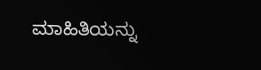ಮಾಹಿತಿಯನ್ನು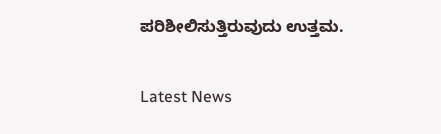ಪರಿಶೀಲಿಸುತ್ತಿರುವುದು ಉತ್ತಮ.

Latest News